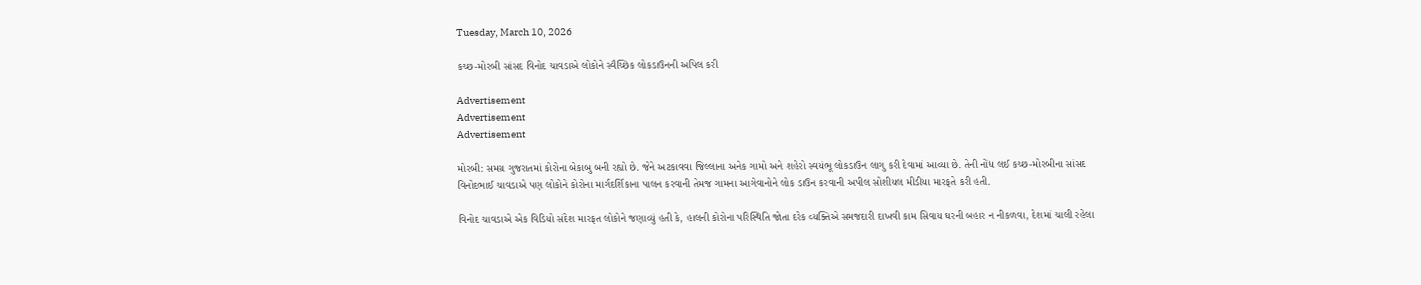Tuesday, March 10, 2026

કચ્છ-મોરબી સાંસદ વિનોદ ચાવડાએ લોકોને સ્વૈચ્છિક લોકડાઉનની અપિલ કરી

Advertisement
Advertisement
Advertisement

મોરબી: સમગ્ર ગુજરાતમાં કોરોના બેકાબુ બની રહ્યો છે. જેને અટકાવવા જિલ્લાના અનેક ગામો અને શહેરો સ્વયંભૂ લોકડાઉન લાગુ કરી દેવામાં આવ્યા છે. તેની નોંધ લઈ કચ્છ-મોરબીના સાંસદ વિનોદભાઈ ચાવડાએ પણ લોકોને કોરોના માર્ગદર્શિકાના પાલન કરવાની તેમજ ગામના આગેવાનોને લોક ડાઉન કરવાની અપીલ સોશીયલ મીડીયા મારફતે કરી હતી.

વિનોદ ચાવડાએ એક વિડિયો સંદેશ મારફત લોકોને જણાવ્યું હતી કે, હાલની કોરોના પરિસ્થિતિ જોતા દરેક વ્યક્તિએ સમજદારી દાખવી કામ સિવાય ઘરની બહાર ન નીકળવા, દેશમાં ચાલી રહેલા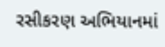રસીકરણ અભિયાનમાં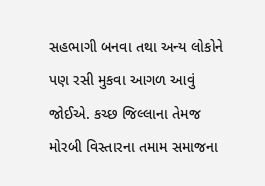સહભાગી બનવા તથા અન્ય લોકોને પણ રસી મુકવા આગળ આવું જોઈએ. કચ્છ જિલ્લાના તેમજ મોરબી વિસ્તારના તમામ સમાજના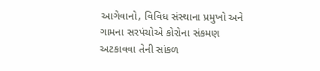આગેવાનો, વિવિધ સંસ્થાના પ્રમુખો અને ગામના સરપંચોએ કોરોના સંકમણ અટકાવવા તેની સાંકળ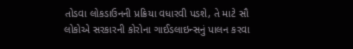તોડવા લોકડાઉનની પ્રક્રિયા વધારવી પડશે, તે માટે સૌ લોકોએ સરકારની કોરોના ગાઈડલાઇન્સનું પાલન કરવા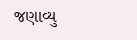જણાવ્યુ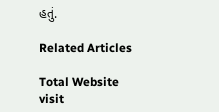હતું.

Related Articles

Total Website visit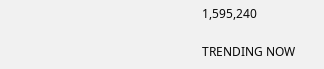1,595,240

TRENDING NOW